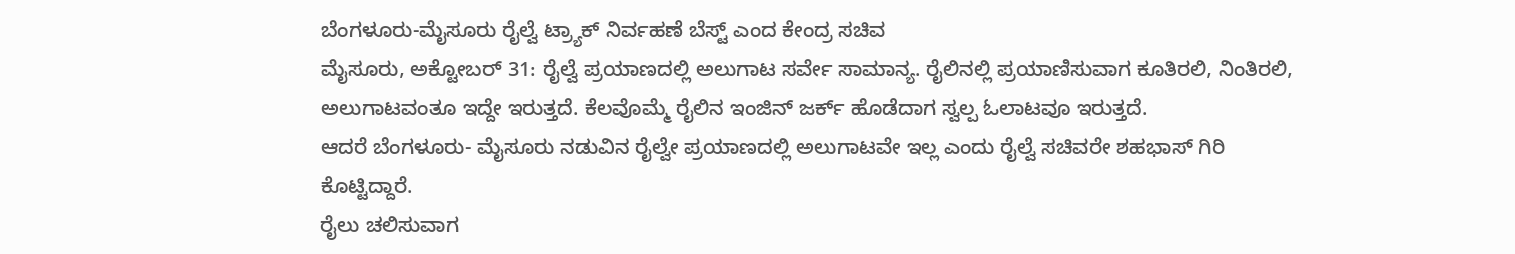ಬೆಂಗಳೂರು-ಮೈಸೂರು ರೈಲ್ವೆ ಟ್ರ್ಯಾಕ್ ನಿರ್ವಹಣೆ ಬೆಸ್ಟ್ ಎಂದ ಕೇಂದ್ರ ಸಚಿವ
ಮೈಸೂರು, ಅಕ್ಟೋಬರ್ 31: ರೈಲ್ವೆ ಪ್ರಯಾಣದಲ್ಲಿ ಅಲುಗಾಟ ಸರ್ವೇ ಸಾಮಾನ್ಯ. ರೈಲಿನಲ್ಲಿ ಪ್ರಯಾಣಿಸುವಾಗ ಕೂತಿರಲಿ, ನಿಂತಿರಲಿ, ಅಲುಗಾಟವಂತೂ ಇದ್ದೇ ಇರುತ್ತದೆ. ಕೆಲವೊಮ್ಮೆ ರೈಲಿನ ಇಂಜಿನ್ ಜರ್ಕ್ ಹೊಡೆದಾಗ ಸ್ವಲ್ಪ ಓಲಾಟವೂ ಇರುತ್ತದೆ.
ಆದರೆ ಬೆಂಗಳೂರು- ಮೈಸೂರು ನಡುವಿನ ರೈಲ್ವೇ ಪ್ರಯಾಣದಲ್ಲಿ ಅಲುಗಾಟವೇ ಇಲ್ಲ ಎಂದು ರೈಲ್ವೆ ಸಚಿವರೇ ಶಹಭಾಸ್ ಗಿರಿ ಕೊಟ್ಟಿದ್ದಾರೆ.
ರೈಲು ಚಲಿಸುವಾಗ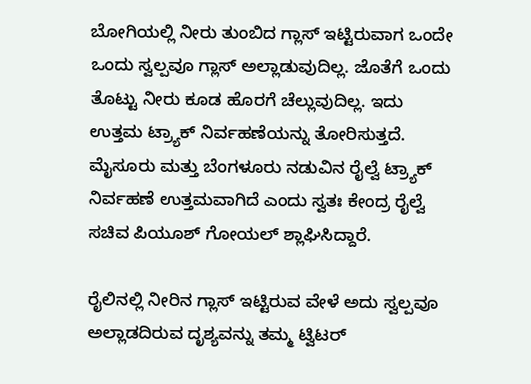ಬೋಗಿಯಲ್ಲಿ ನೀರು ತುಂಬಿದ ಗ್ಲಾಸ್ ಇಟ್ಟಿರುವಾಗ ಒಂದೇ ಒಂದು ಸ್ವಲ್ಪವೂ ಗ್ಲಾಸ್ ಅಲ್ಲಾಡುವುದಿಲ್ಲ. ಜೊತೆಗೆ ಒಂದು ತೊಟ್ಟು ನೀರು ಕೂಡ ಹೊರಗೆ ಚೆಲ್ಲುವುದಿಲ್ಲ. ಇದು ಉತ್ತಮ ಟ್ರ್ಯಾಕ್ ನಿರ್ವಹಣೆಯನ್ನು ತೋರಿಸುತ್ತದೆ. ಮೈಸೂರು ಮತ್ತು ಬೆಂಗಳೂರು ನಡುವಿನ ರೈಲ್ವೆ ಟ್ರ್ಯಾಕ್ ನಿರ್ವಹಣೆ ಉತ್ತಮವಾಗಿದೆ ಎಂದು ಸ್ವತಃ ಕೇಂದ್ರ ರೈಲ್ವೆ ಸಚಿವ ಪಿಯೂಶ್ ಗೋಯಲ್ ಶ್ಲಾಘಿಸಿದ್ದಾರೆ.

ರೈಲಿನಲ್ಲಿ ನೀರಿನ ಗ್ಲಾಸ್ ಇಟ್ಟಿರುವ ವೇಳೆ ಅದು ಸ್ವಲ್ಪವೂ ಅಲ್ಲಾಡದಿರುವ ದೃಶ್ಯವನ್ನು ತಮ್ಮ ಟ್ವಿಟರ್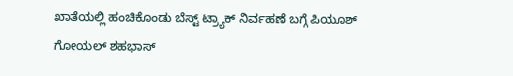ಖಾತೆಯಲ್ಲಿ ಹಂಚಿಕೊಂಡು ಬೆಸ್ಟ್ ಟ್ರ್ಯಾಕ್ ನಿರ್ವಹಣೆ ಬಗ್ಗೆ ಪಿಯೂಶ್ ಗೋಯಲ್ ಶಹಭಾಸ್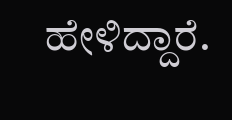ಹೇಳಿದ್ದಾರೆ.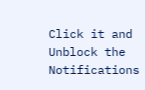Click it and Unblock the Notifications